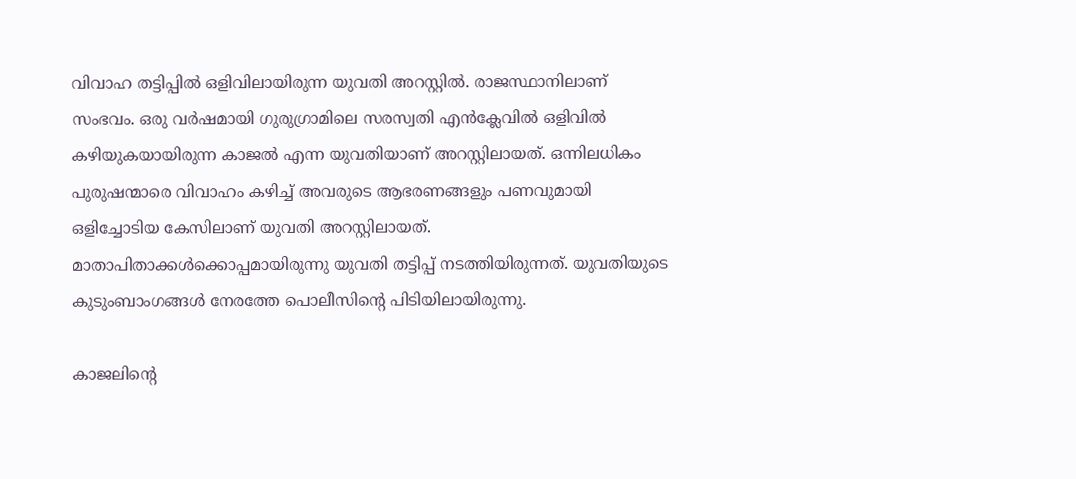വിവാഹ തട്ടിപ്പില്‍ ഒളിവിലായിരുന്ന യുവതി അറസ്റ്റില്‍. രാജസ്ഥാനിലാണ് സംഭവം. ഒരു വർഷമായി ഗുരുഗ്രാമിലെ സരസ്വതി എൻക്ലേവില്‍ ഒളിവില്‍ കഴിയുകയായിരുന്ന കാജല്‍ എന്ന യുവതിയാണ് അറസ്റ്റിലായത്. ഒന്നിലധികം പുരുഷന്മാരെ വിവാഹം കഴിച്ച്‌ അവരുടെ ആഭരണങ്ങളും പണവുമായി ഒളിച്ചോടിയ കേസിലാണ് യുവതി അറസ്റ്റിലായത്. മാതാപിതാക്കള്‍ക്കൊപ്പമായിരുന്നു യുവതി തട്ടിപ്പ് നടത്തിയിരുന്നത്. യുവതിയുടെ കുടുംബാംഗങ്ങള്‍ നേരത്തേ പൊലീസിന്റെ പിടിയിലായിരുന്നു.

കാജലിന്റെ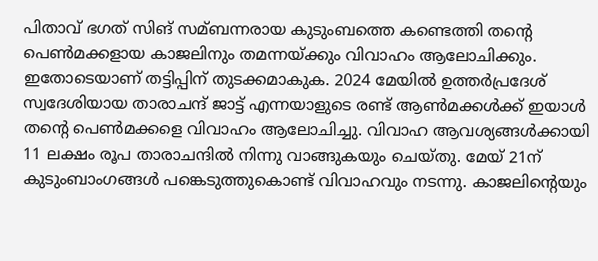പിതാവ് ഭഗത് സിങ് സമ്ബന്നരായ കുടുംബത്തെ കണ്ടെത്തി തന്റെ പെണ്‍മക്കളായ കാജലിനും തമന്നയ്ക്കും വിവാഹം ആലോചിക്കും. ഇതോടെയാണ് തട്ടിപ്പിന് തുടക്കമാകുക. 2024 മേയില്‍ ഉത്തർപ്രദേശ് സ്വദേശിയായ താരാചന്ദ് ജാട്ട് എന്നയാളുടെ രണ്ട് ആണ്‍മക്കള്‍ക്ക് ഇയാള്‍ തന്റെ പെണ്‍മക്കളെ വിവാഹം ആലോചിച്ചു. വിവാഹ ആവശ്യങ്ങള്‍ക്കായി 11 ലക്ഷം രൂപ താരാചന്ദില്‍ നിന്നു വാങ്ങുകയും ചെയ്തു. മേയ് 21ന് കുടുംബാംഗങ്ങള്‍ പങ്കെടുത്തുകൊണ്ട് വിവാഹവും നടന്നു. കാജലിന്റെയും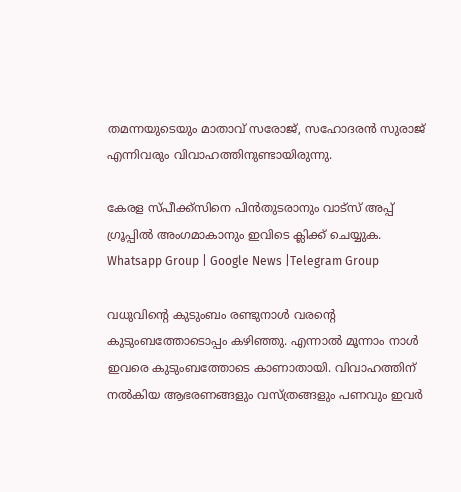തമന്നയുടെയും മാതാവ് സരോജ്, സഹോദരൻ സുരാജ് എന്നിവരും വിവാഹത്തിനുണ്ടായിരുന്നു.

കേരള സ്പീക്ക്സിനെ പിൻതുടരാനും വാട്സ് അപ്പ് ഗ്രൂപ്പിൽ അംഗമാകാനും ഇവിടെ ക്ലിക്ക് ചെയ്യുക. Whatsapp Group | Google News |Telegram Group

വധുവിന്റെ കുടുംബം രണ്ടുനാള്‍ വരന്റെ കുടുംബത്തോടൊപ്പം കഴിഞ്ഞു. എന്നാല്‍ മൂന്നാം നാള്‍ ഇവരെ കുടുംബത്തോടെ കാണാതായി. വിവാഹത്തിന് നല്‍കിയ ആഭരണങ്ങളും വസ്ത്രങ്ങളും പണവും ഇവർ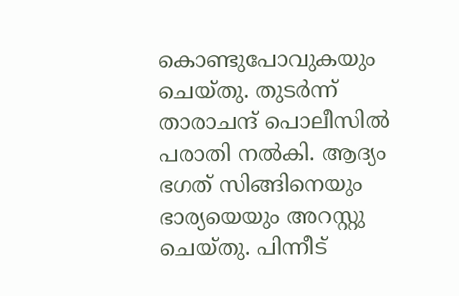കൊണ്ടുപോവുകയും ചെയ്തു. തുടർന്ന് താരാചന്ദ് പൊലീസില്‍ പരാതി നല്‍കി. ആദ്യം ഭഗത് സിങ്ങിനെയും ഭാര്യയെയും അറസ്റ്റു ചെയ്തു. പിന്നീട്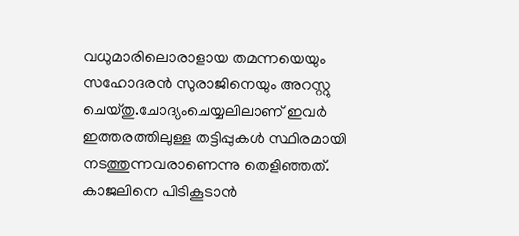വധുമാരിലൊരാളായ തമന്നയെയും സഹോദരൻ സുരാജിനെയും അറസ്റ്റു ചെയ്തു.ചോദ്യംചെയ്യലിലാണ് ഇവർ ഇത്തരത്തിലുള്ള തട്ടിപ്പുകള്‍ സ്ഥിരമായി നടത്തുന്നവരാണെന്നു തെളിഞ്ഞത്. കാജലിനെ പിടികൂടാൻ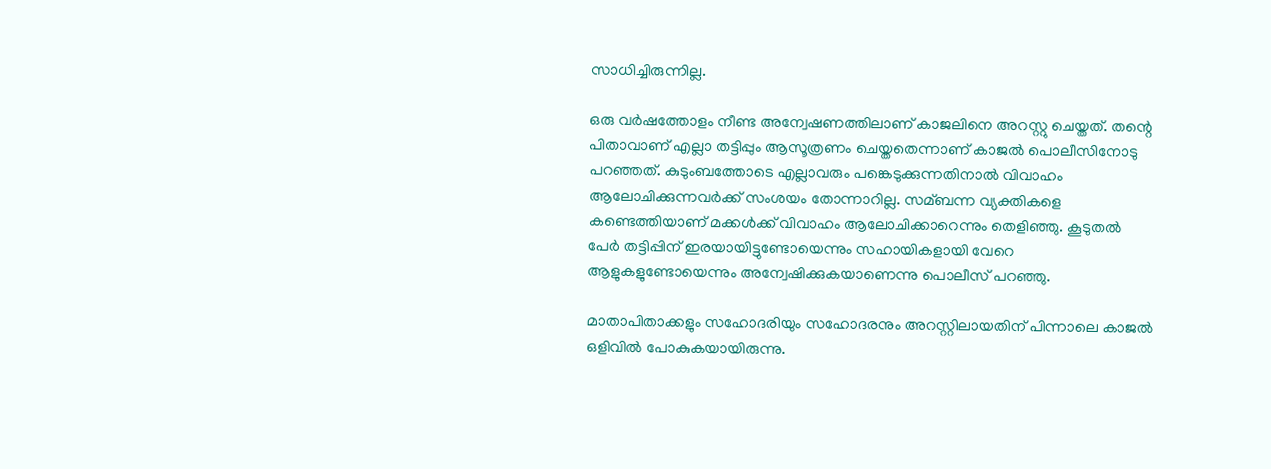സാധിച്ചിരുന്നില്ല.

ഒരു വർഷത്തോളം നീണ്ട അന്വേഷണത്തിലാണ് കാജലിനെ അറസ്റ്റു ചെയ്തത്. തന്റെ പിതാവാണ് എല്ലാ തട്ടിപ്പും ആസൂത്രണം ചെയ്തതെന്നാണ് കാജല്‍ പൊലീസിനോടു പറഞ്ഞത്. കുടുംബത്തോടെ എല്ലാവരും പങ്കെടുക്കുന്നതിനാല്‍ വിവാഹം ആലോചിക്കുന്നവർക്ക് സംശയം തോന്നാറില്ല. സമ്ബന്ന വ്യക്തികളെ കണ്ടെത്തിയാണ് മക്കള്‍ക്ക് വിവാഹം ആലോചിക്കാറെന്നും തെളിഞ്ഞു. കൂടുതല്‍ പേർ തട്ടിപ്പിന് ഇരയായിട്ടുണ്ടോയെന്നും സഹായികളായി വേറെ ആളുകളുണ്ടോയെന്നും അന്വേഷിക്കുകയാണെന്നു പൊലീസ് പറഞ്ഞു.

മാതാപിതാക്കളും സഹോദരിയും സഹോദരനും അറസ്റ്റിലായതിന് പിന്നാലെ കാജല്‍ ഒളിവില്‍ പോകുകയായിരുന്നു.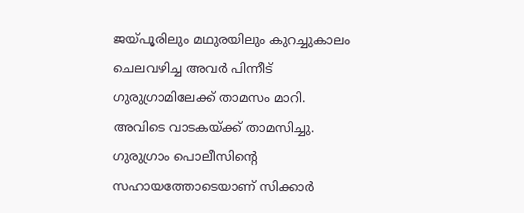ജയ്പൂരിലും മഥുരയിലും കുറച്ചുകാലം ചെലവഴിച്ച അവർ പിന്നീട് ഗുരുഗ്രാമിലേക്ക് താമസം മാറി. അവിടെ വാടകയ്ക്ക് താമസിച്ചു. ഗുരുഗ്രാം പൊലീസിന്റെ സഹായത്തോടെയാണ് സിക്കാർ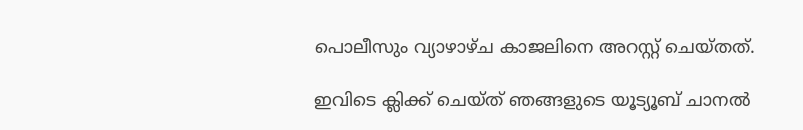പൊലീസും വ്യാഴാഴ്ച കാജലിനെ അറസ്റ്റ് ചെയ്തത്.

ഇവിടെ ക്ലിക്ക് ചെയ്ത് ഞങ്ങളുടെ യൂട്യൂബ് ചാനൽ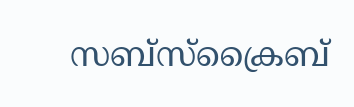സബ്സ്ക്രൈബ്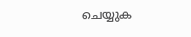ചെയ്യുക